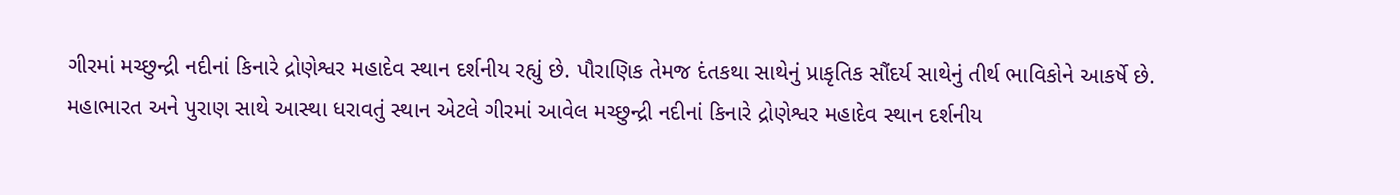ગીરમાં મચ્છુન્દ્રી નદીનાં કિનારે દ્રોણેશ્વર મહાદેવ સ્થાન દર્શનીય રહ્યું છે. પૌરાણિક તેમજ દંતકથા સાથેનું પ્રાકૃતિક સૌંદર્ય સાથેનું તીર્થ ભાવિકોને આકર્ષે છે.
મહાભારત અને પુરાણ સાથે આસ્થા ધરાવતું સ્થાન એટલે ગીરમાં આવેલ મચ્છુન્દ્રી નદીનાં કિનારે દ્રોણેશ્વર મહાદેવ સ્થાન દર્શનીય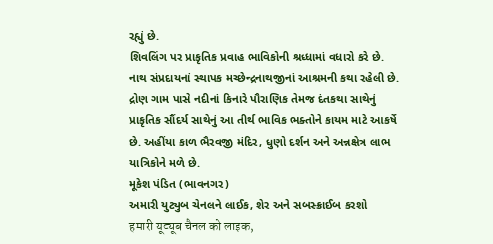રહ્યું છે.
શિવલિંગ પર પ્રાકૃતિક પ્રવાહ ભાવિકોની શ્રધ્ધામાં વધારો કરે છે. નાથ સંપ્રદાયનાં સ્થાપક મચ્છેન્દ્રનાથજીનાં આશ્રમની કથા રહેલી છે.
દ્રોણ ગામ પાસે નદીનાં કિનારે પૌરાણિક તેમજ દંતકથા સાથેનું પ્રાકૃતિક સૌંદર્ય સાથેનું આ તીર્થ ભાવિક ભક્તોને કાયમ માટે આકર્ષે છે. અહીંયા કાળ ભૈરવજી મંદિર, ધુણો દર્શન અને અન્નક્ષેત્ર લાભ યાત્રિકોને મળે છે.
મૂકેશ પંડિત (ભાવનગર)
અમારી યુટ્યુબ ચેનલને લાઈક, શેર અને સબસ્ક્રાઈબ કરશો
हमारी यूट्यूब चैनल को लाइक,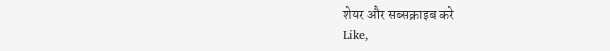शेयर और सब्सक्राइब करे
Like,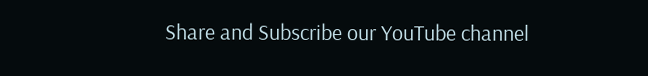Share and Subscribe our YouTube channel